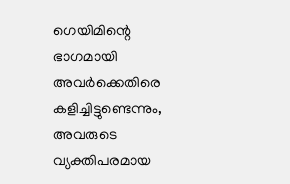ഗെയിമിന്റെ ഭാഗമായി അവർക്കെതിരെ കളിച്ചിട്ടുണ്ടെന്നും, അവരുടെ വ്യക്തിപരമായ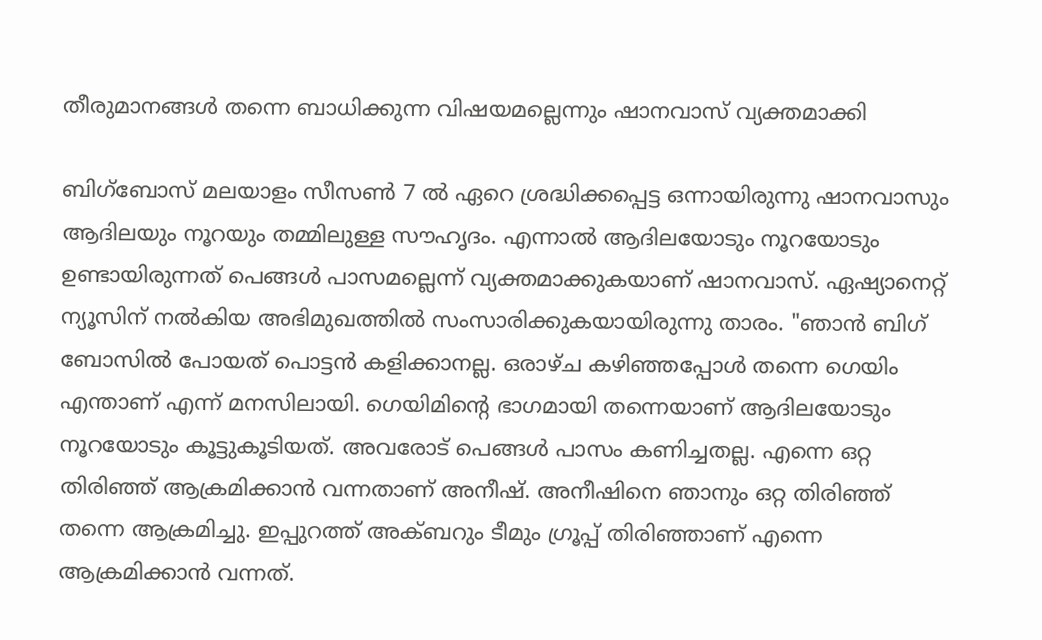തീരുമാനങ്ങൾ തന്നെ ബാധിക്കുന്ന വിഷയമല്ലെന്നും ഷാനവാസ് വ്യക്തമാക്കി

ബിഗ്ബോസ് മലയാളം സീസൺ 7 ൽ ഏറെ ശ്രദ്ധിക്കപ്പെട്ട ഒന്നായിരുന്നു ഷാനവാസും ആദിലയും നൂറയും തമ്മിലുള്ള സൗഹൃദം. എന്നാൽ ആദിലയോടും നൂറയോടും ഉണ്ടായിരുന്നത് പെങ്ങൾ പാസമല്ലെന്ന് വ്യക്തമാക്കുകയാണ് ഷാനവാസ്. ഏഷ്യാനെറ്റ് ന്യൂസിന് നൽകിയ അഭിമുഖത്തിൽ സംസാരിക്കുകയായിരുന്നു താരം. "ഞാൻ ബിഗ് ബോസിൽ പോയത് പൊട്ടൻ കളിക്കാനല്ല. ഒരാഴ്ച കഴിഞ്ഞപ്പോൾ തന്നെ ഗെയിം എന്താണ് എന്ന് മനസിലായി. ഗെയിമിന്റെ ഭാഗമായി തന്നെയാണ് ആദിലയോടും നൂറയോടും കൂട്ടുകൂടിയത്. അവരോട് പെങ്ങൾ പാസം കണിച്ചതല്ല. എന്നെ ഒറ്റ തിരിഞ്ഞ് ആക്രമിക്കാൻ വന്നതാണ് അനീഷ്. അനീഷിനെ ഞാനും ഒറ്റ തിരിഞ്ഞ് തന്നെ ആക്രമിച്ചു. ഇപ്പുറത്ത് അക്ബറും ടീമും ഗ്രൂപ്പ് തിരിഞ്ഞാണ് എന്നെ ആക്രമിക്കാൻ വന്നത്.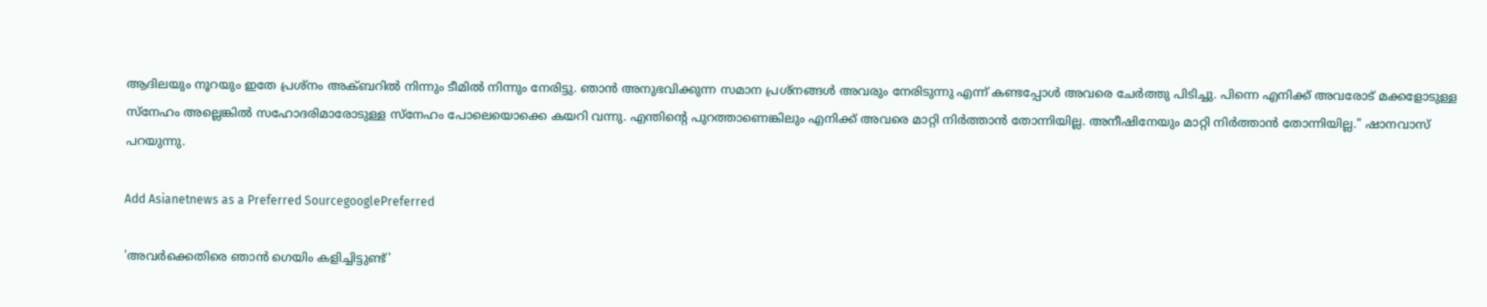ആദിലയും നൂറയും ഇതേ പ്രശ്നം അക്ബറിൽ നിന്നും ടീമിൽ നിന്നും നേരിട്ടു. ഞാൻ അനുഭവിക്കുന്ന സമാന പ്രശ്നങ്ങൾ അവരും നേരിടുന്നു എന്ന് കണ്ടപ്പോൾ അവരെ ചേർത്തു പിടിച്ചു. പിന്നെ എനിക്ക് അവരോട് മക്കളോടുള്ള സ്നേഹം അല്ലെങ്കിൽ സഹോദരിമാരോടുള്ള സ്നേഹം പോലെയൊക്കെ കയറി വന്നു. എന്തിന്റെ പുറത്താണെങ്കിലും എനിക്ക് അവരെ മാറ്റി നിർത്താൻ തോന്നിയില്ല. അനീഷിനേയും മാറ്റി നിർത്താൻ തോന്നിയില്ല." ഷാനവാസ് പറയുന്നു.

Add Asianetnews as a Preferred SourcegooglePreferred

'അവർക്കെതിരെ ഞാൻ ഗെയിം കളിച്ചിട്ടുണ്ട്'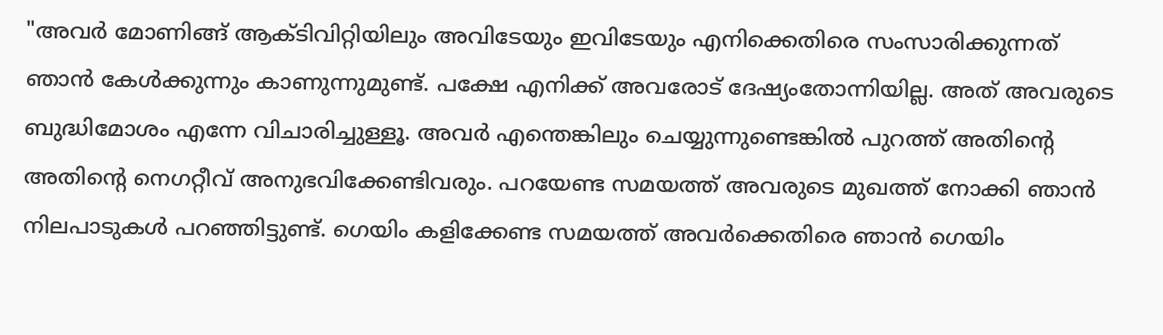"അവർ മോണിങ്ങ് ആക്ടിവിറ്റിയിലും അവിടേയും ഇവിടേയും എനിക്കെതിരെ സംസാരിക്കുന്നത് ഞാൻ കേൾക്കുന്നും കാണുന്നുമുണ്ട്. പക്ഷേ എനിക്ക് അവരോട് ദേഷ്യം‌തോന്നിയില്ല. അത് അവരുടെ ബുദ്ധിമോശം എന്നേ വിചാരിച്ചുള്ളൂ. അവർ എന്തെങ്കിലും ചെയ്യുന്നുണ്ടെങ്കിൽ പുറത്ത് അതിന്റെ അതിന്റെ നെഗറ്റീവ് അനുഭവിക്കേണ്ടിവരും. പറയേണ്ട സമയത്ത് അവരുടെ മുഖത്ത് നോക്കി ഞാൻ നിലപാടുകൾ പറഞ്ഞിട്ടുണ്ട്. ഗെയിം കളിക്കേണ്ട സമയത്ത് അവർക്കെതിരെ ഞാൻ ഗെയിം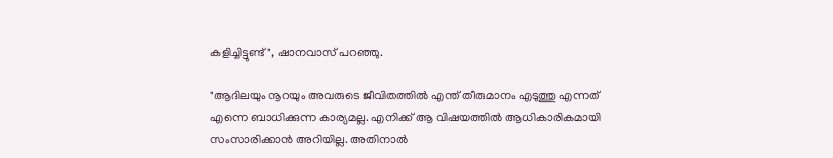കളിച്ചിട്ടുണ്ട്", ഷാനവാസ് പറഞ്ഞു.

"ആദിലയും നൂറയും അവരുടെ ജീവിതത്തിൽ എന്ത് തീരുമാനം എടുത്തു എന്നത് എന്നെ ബാധിക്കുന്ന കാര്യമല്ല. എനിക്ക് ആ വിഷയത്തിൽ ആധികാരികമായി സംസാരിക്കാൻ അറിയില്ല. അതിനാൽ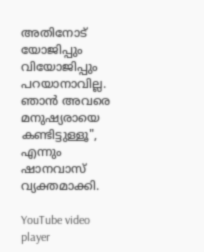അതിനോട് യോജിപ്പും വിയോജിപ്പും പറയാനാവില്ല. ഞാൻ അവരെ മനുഷ്യരായെ കണ്ടിട്ടുള്ളൂ", എന്നും ഷാനവാസ് വ്യക്തമാക്കി.

YouTube video player